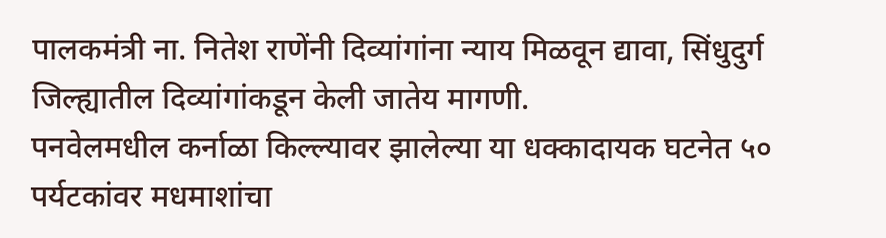पालकमंत्री ना. नितेश राणेंनी दिव्यांगांना न्याय मिळवून द्यावा, सिंधुदुर्ग जिल्ह्यातील दिव्यांगांकडून केली जातेय मागणी.
पनवेलमधील कर्नाळा किल्ल्यावर झालेल्या या धक्कादायक घटनेत ५० पर्यटकांवर मधमाशांचा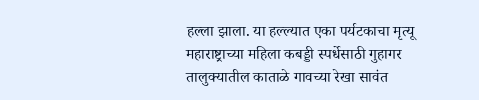हल्ला झाला. या हल्ल्यात एका पर्यटकाचा मृत्यू
महाराष्ट्राच्या महिला कबड्डी स्पर्धेसाठी गुहागर तालुक्यातील काताळे गावच्या रेखा सावंत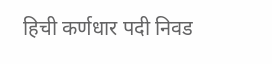हिची कर्णधार पदी निवड